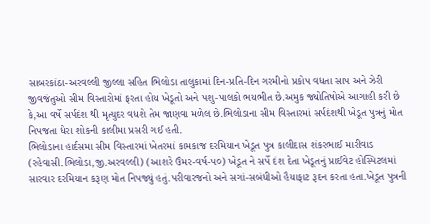સાબરકાંઠા-અરવલ્લી જીલ્લા સહિત ભિલોડા તાલુકામાં દિન-પ્રતિ-દિન ગરમીનો પ્રકોપ વધતા સાપ અને ઝેરી જીવજંતુઓ સીમ વિસ્તારોમાં ફરતા હોય ખેડૂતો અને પશુ-પાલકો ભયભીત છે.અમુક જ્યોતિષોએ આગાહી કરી છે કે,આ વર્ષે સર્પદંશ થી મૃત્યુદર વધશે તેમ જાણવા મળેલ છે.ભિલોડાના સીમ વિસ્તારમાં સર્પદંશથી ખેડૂત પુત્રનું મોત નિપજતા ધેરા શોકની કાલીમા પ્રસરી ગઈ હતી.
ભિલોડાના હાર્દસમા સીમ વિસ્તારમાં ખેતરમાં કામકાજ દરમિયાન ખેડૂત પુત્ર કાલીદાસ શંકરભાઈ મારીવાડ (રહેવાસી.ભિલોડા,જી.અરવલ્લી) (આશરે ઉંમર-વર્ષ-૫૦) ખેડૂત ને સર્પે દંશ દેતા ખેડૂતનું પ્રાઈવેટ હોસ્પિટલમાં સારવાર દરમિયાન કરૂણ મોત નિપજ્યું હતું.પરીવારજનો અને સગાં-સબંધીઓ હૈયાફાટ રૂદન કરતા હતા.ખેડૂત પુત્રની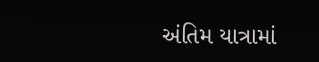અંતિમ યાત્રામાં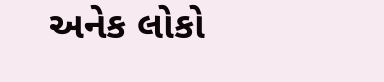અનેક લોકો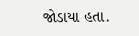જોડાયા હતા.